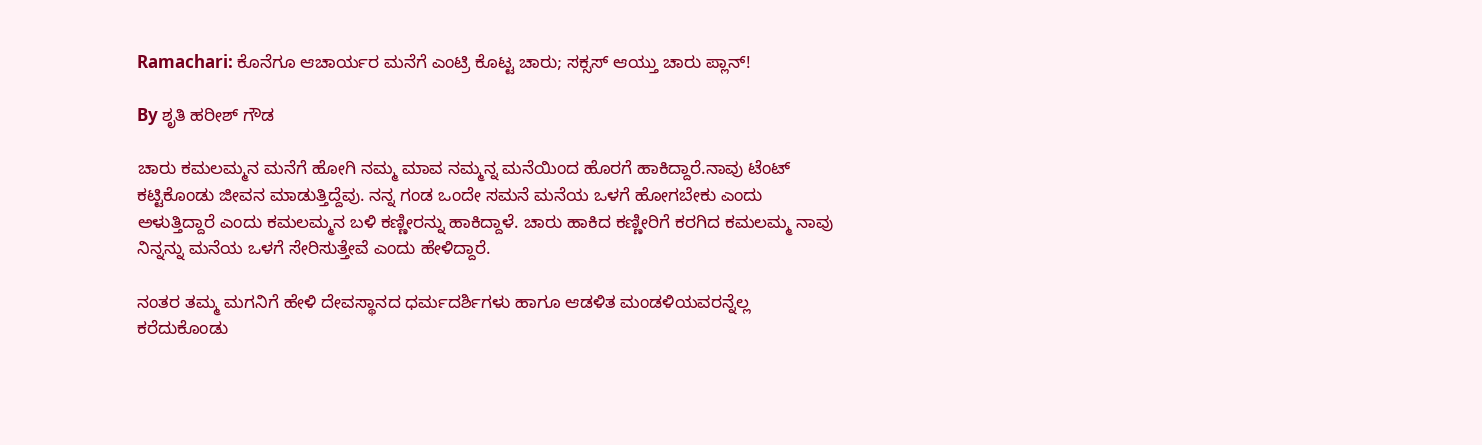Ramachari: ಕೊನೆಗೂ ಆಚಾರ್ಯರ ಮನೆಗೆ ಎಂಟ್ರಿ ಕೊಟ್ಟ ಚಾರು; ಸಕ್ಸಸ್ ಆಯ್ತು ಚಾರು ಪ್ಲಾನ್!

By ಶೃತಿ ಹರೀಶ್ ಗೌಡ

ಚಾರು ಕಮಲಮ್ಮನ ಮನೆಗೆ ಹೋಗಿ ನಮ್ಮ ಮಾವ ನಮ್ಮನ್ನ ಮನೆಯಿಂದ ಹೊರಗೆ ಹಾಕಿದ್ದಾರೆ.ನಾವು ಟೆಂಟ್ ಕಟ್ಟಿಕೊಂಡು ಜೀವನ ಮಾಡುತ್ತಿದ್ದೆವು. ನನ್ನ ಗಂಡ ಒಂದೇ ಸಮನೆ ಮನೆಯ ಒಳಗೆ ಹೋಗಬೇಕು ಎಂದು ಅಳುತ್ತಿದ್ದಾರೆ ಎಂದು ಕಮಲಮ್ಮನ ಬಳಿ ಕಣ್ಣೀರನ್ನು ಹಾಕಿದ್ದಾಳೆ. ಚಾರು ಹಾಕಿದ ಕಣ್ಣೀರಿಗೆ ಕರಗಿದ ಕಮಲಮ್ಮ ನಾವು ನಿನ್ನನ್ನು ಮನೆಯ ಒಳಗೆ ಸೇರಿಸುತ್ತೇವೆ ಎಂದು ಹೇಳಿದ್ದಾರೆ.

ನಂತರ ತಮ್ಮ ಮಗನಿಗೆ ಹೇಳಿ ದೇವಸ್ಥಾನದ ಧರ್ಮದರ್ಶಿಗಳು ಹಾಗೂ ಆಡಳಿತ ಮಂಡಳಿಯವರನ್ನೆಲ್ಲ ಕರೆದುಕೊಂಡು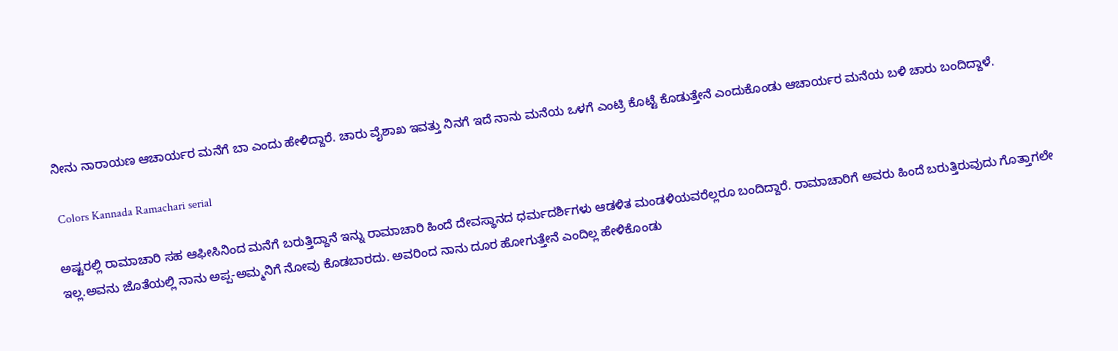ನೀನು ನಾರಾಯಣ ಆಚಾರ್ಯರ ಮನೆಗೆ ಬಾ ಎಂದು ಹೇಳಿದ್ದಾರೆ. ಚಾರು ವೈಶಾಖ ಇವತ್ತು ನಿನಗೆ ಇದೆ ನಾನು ಮನೆಯ ಒಳಗೆ ಎಂಟ್ರಿ ಕೊಟ್ಟೆ ಕೊಡುತ್ತೇನೆ ಎಂದುಕೊಂಡು ಆಚಾರ್ಯರ ಮನೆಯ ಬಳಿ ಚಾರು ಬಂದಿದ್ದಾಳೆ.

 Colors Kannada Ramachari serial

ಅಷ್ಟರಲ್ಲಿ ರಾಮಾಚಾರಿ ಸಹ ಆಫೀಸಿನಿಂದ ಮನೆಗೆ ಬರುತ್ತಿದ್ದಾನೆ ಇನ್ನು ರಾಮಾಚಾರಿ ಹಿಂದೆ ದೇವಸ್ಥಾನದ ಧರ್ಮದರ್ಶಿಗಳು ಆಡಳಿತ ಮಂಡಳಿಯವರೆಲ್ಲರೂ ಬಂದಿದ್ದಾರೆ. ರಾಮಾಚಾರಿಗೆ ಅವರು ಹಿಂದೆ ಬರುತ್ತಿರುವುದು ಗೊತ್ತಾಗಲೇ ಇಲ್ಲ.ಅವನು ಜೊತೆಯಲ್ಲಿ ನಾನು ಅಪ್ಪ-ಅಮ್ಮನಿಗೆ ನೋವು ಕೊಡಬಾರದು. ಅವರಿಂದ ನಾನು‌ ದೂರ ಹೋಗುತ್ತೇನೆ ಎಂದಿಲ್ಲ ಹೇಳಿಕೊಂಡು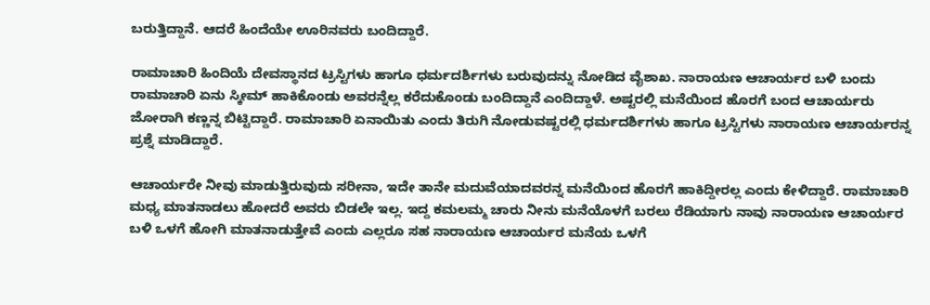ಬರುತ್ತಿದ್ದಾನೆ. ಆದರೆ ಹಿಂದೆಯೇ ಊರಿನವರು ಬಂದಿದ್ದಾರೆ.

ರಾಮಾಚಾರಿ ಹಿಂದಿಯೆ ದೇವಸ್ಥಾನದ ಟ್ರಸ್ಟಿಗಳು ಹಾಗೂ ಧರ್ಮದರ್ಶಿಗಳು ಬರುವುದನ್ನು ನೋಡಿದ ವೈಶಾಖ. ನಾರಾಯಣ ಆಚಾರ್ಯರ ಬಳಿ ಬಂದು ರಾಮಾಚಾರಿ ಏನು ಸ್ಕೀಮ್ ಹಾಕಿಕೊಂಡು ಅವರನ್ನೆಲ್ಲ ಕರೆದುಕೊಂಡು ಬಂದಿದ್ದಾನೆ ಎಂದಿದ್ದಾಳೆ. ಅಷ್ಟರಲ್ಲಿ ಮನೆಯಿಂದ ಹೊರಗೆ ಬಂದ ಆಚಾರ್ಯರು ಜೋರಾಗಿ ಕಣ್ಣನ್ನ ಬಿಟ್ಟಿದ್ದಾರೆ. ರಾಮಾಚಾರಿ ಏನಾಯಿತು ಎಂದು ತಿರುಗಿ ನೋಡುವಷ್ಟರಲ್ಲಿ ಧರ್ಮದರ್ಶಿಗಳು ಹಾಗೂ ಟ್ರಸ್ಟಿಗಳು ನಾರಾಯಣ ಆಚಾರ್ಯರನ್ನ ಪ್ರಶ್ನೆ ಮಾಡಿದ್ದಾರೆ.

ಆಚಾರ್ಯರೇ ನೀವು ಮಾಡುತ್ತಿರುವುದು ಸರೀನಾ, ಇದೇ ತಾನೇ ಮದುವೆಯಾದವರನ್ನ ಮನೆಯಿಂದ ಹೊರಗೆ ಹಾಕಿದ್ದೀರಲ್ಲ ಎಂದು ಕೇಳಿದ್ದಾರೆ. ರಾಮಾಚಾರಿ ಮಧ್ಯ ಮಾತನಾಡಲು ಹೋದರೆ ಅವರು ಬಿಡಲೇ ಇಲ್ಲ. ಇದ್ದ ಕಮಲಮ್ಮ ಚಾರು ನೀನು ಮನೆಯೊಳಗೆ ಬರಲು ರೆಡಿಯಾಗು ನಾವು ನಾರಾಯಣ ಆಚಾರ್ಯರ ಬಳಿ ಒಳಗೆ ಹೋಗಿ ಮಾತನಾಡುತ್ತೇವೆ ಎಂದು ಎಲ್ಲರೂ ಸಹ ನಾರಾಯಣ ಆಚಾರ್ಯರ ಮನೆಯ ಒಳಗೆ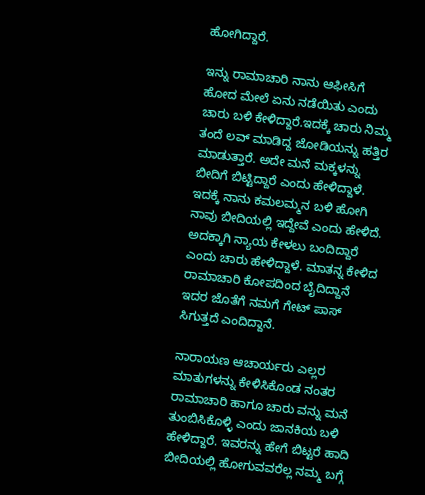ಹೋಗಿದ್ದಾರೆ.

ಇನ್ನು ರಾಮಾಚಾರಿ ನಾನು ಆಫೀಸಿಗೆ ಹೋದ ಮೇಲೆ ಏನು ನಡೆಯಿತು ಎಂದು ಚಾರು ಬಳಿ ಕೇಳಿದ್ದಾರೆ.ಇದಕ್ಕೆ ಚಾರು ನಿಮ್ಮ ತಂದೆ ಲವ್ ಮಾಡಿದ್ದ ಜೋಡಿಯನ್ನು ಹತ್ತಿರ ಮಾಡುತ್ತಾರೆ. ಅದೇ ಮನೆ ಮಕ್ಕಳನ್ನು ಬೀದಿಗೆ ಬಿಟ್ಟಿದ್ದಾರೆ ಎಂದು ಹೇಳಿದ್ದಾಳೆ. ಇದಕ್ಕೆ ನಾನು ಕಮಲಮ್ಮನ ಬಳಿ ಹೋಗಿ ನಾವು ಬೀದಿಯಲ್ಲಿ ಇದ್ದೇವೆ ಎಂದು ಹೇಳಿದೆ. ಅದಕ್ಕಾಗಿ ನ್ಯಾಯ ಕೇಳಲು ಬಂದಿದ್ದಾರೆ ಎಂದು ಚಾರು ಹೇಳಿದ್ದಾಳೆ. ಮಾತನ್ನ ಕೇಳಿದ ರಾಮಾಚಾರಿ ಕೋಪದಿಂದ ಬೈದಿದ್ದಾನೆ ಇದರ ಜೊತೆಗೆ ನಮಗೆ ಗೇಟ್ ಪಾಸ್ ಸಿಗುತ್ತದೆ ಎಂದಿದ್ದಾನೆ.

ನಾರಾಯಣ ಆಚಾರ್ಯರು ಎಲ್ಲರ ಮಾತುಗಳನ್ನು ಕೇಳಿಸಿಕೊಂಡ ನಂತರ ರಾಮಾಚಾರಿ ಹಾಗೂ ಚಾರು ವನ್ನು ಮನೆ ತುಂಬಿಸಿಕೊಳ್ಳಿ ಎಂದು ಜಾನಕಿಯ ಬಳಿ ಹೇಳಿದ್ದಾರೆ. ಇವರನ್ನು ಹೇಗೆ ಬಿಟ್ಟರೆ ಹಾದಿ ಬೀದಿಯಲ್ಲಿ ಹೋಗುವವರೆಲ್ಲ ನಮ್ಮ ಬಗ್ಗೆ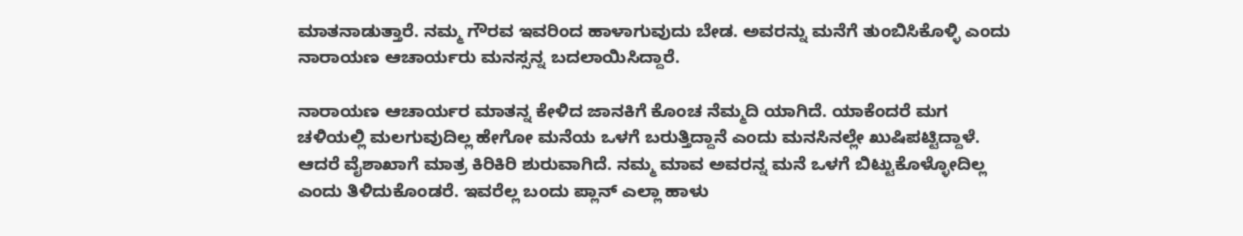ಮಾತನಾಡುತ್ತಾರೆ. ನಮ್ಮ ಗೌರವ ಇವರಿಂದ ಹಾಳಾಗುವುದು ಬೇಡ. ಅವರನ್ನು ಮನೆಗೆ ತುಂಬಿಸಿಕೊಳ್ಳಿ ಎಂದು ನಾರಾಯಣ ಆಚಾರ್ಯರು ಮನಸ್ಸನ್ನ ಬದಲಾಯಿಸಿದ್ದಾರೆ.

ನಾರಾಯಣ ಆಚಾರ್ಯರ ಮಾತನ್ನ ಕೇಳಿದ ಜಾನಕಿಗೆ ಕೊಂಚ ನೆಮ್ಮದಿ ಯಾಗಿದೆ. ಯಾಕೆಂದರೆ ಮಗ ಚಳಿಯಲ್ಲಿ ಮಲಗುವುದಿಲ್ಲ ಹೇಗೋ ಮನೆಯ ಒಳಗೆ ಬರುತ್ತಿದ್ದಾನೆ ಎಂದು ಮನಸಿನಲ್ಲೇ ಖುಷಿಪಟ್ಟಿದ್ದಾಳೆ. ಆದರೆ ವೈಶಾಖಾಗೆ ಮಾತ್ರ ಕಿರಿಕಿರಿ ಶುರುವಾಗಿದೆ. ನಮ್ಮ ಮಾವ ಅವರನ್ನ ಮನೆ ಒಳಗೆ ಬಿಟ್ಟುಕೊಳ್ಳೋದಿಲ್ಲ ಎಂದು ತಿಳಿದುಕೊಂಡರೆ. ಇವರೆಲ್ಲ ಬಂದು ಪ್ಲಾನ್ ಎಲ್ಲಾ ಹಾಳು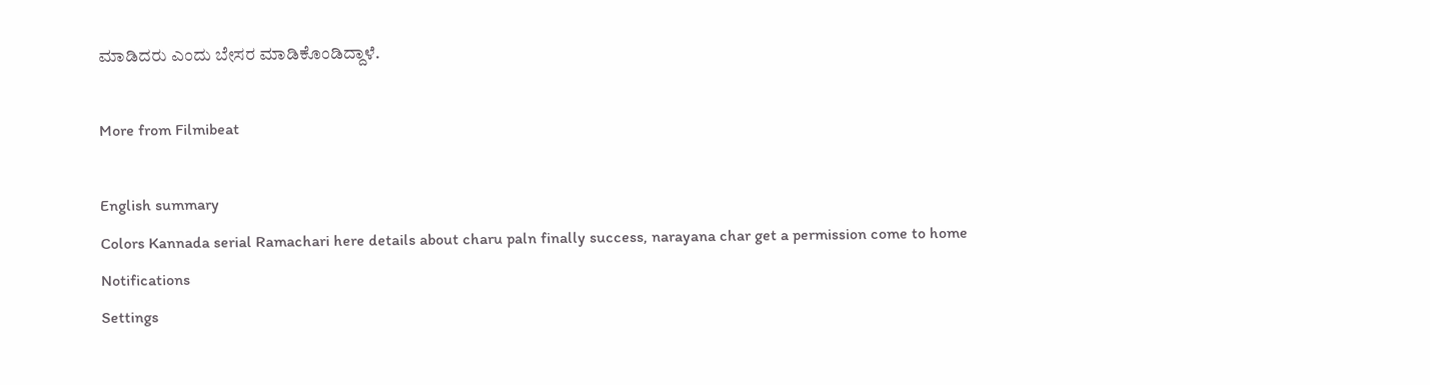ಮಾಡಿದರು ಎಂದು ಬೇಸರ ಮಾಡಿಕೊಂಡಿದ್ದಾಳೆ.

More from Filmibeat

English summary
Colors Kannada serial Ramachari here details about charu paln finally success, narayana char get a permission come to home
Notifications
Settings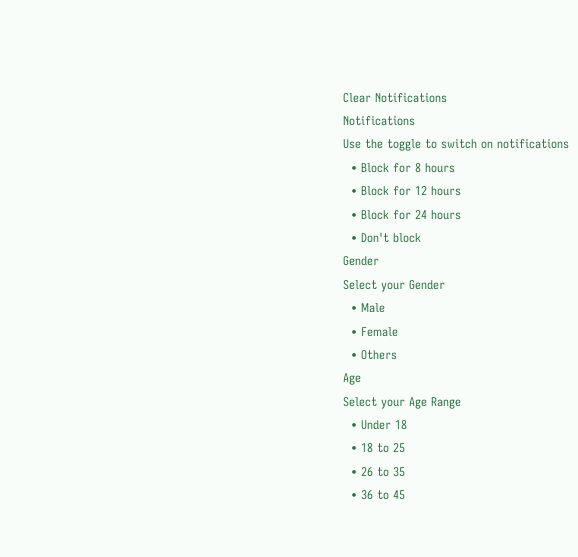Clear Notifications
Notifications
Use the toggle to switch on notifications
  • Block for 8 hours
  • Block for 12 hours
  • Block for 24 hours
  • Don't block
Gender
Select your Gender
  • Male
  • Female
  • Others
Age
Select your Age Range
  • Under 18
  • 18 to 25
  • 26 to 35
  • 36 to 45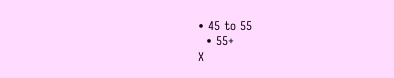• 45 to 55
  • 55+
X